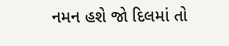નમન હશે જો દિલમાં તો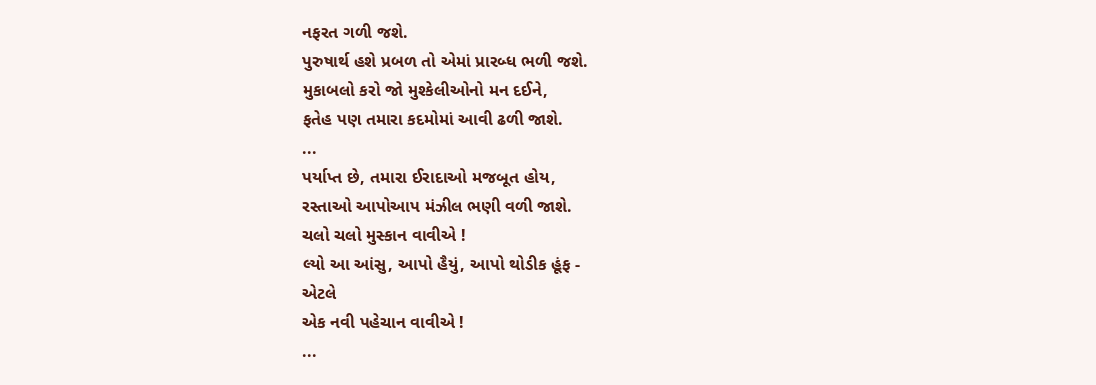નફરત ગળી જશે.
પુરુષાર્થ હશે પ્રબળ તો એમાં પ્રારબ્ધ ભળી જશે.
મુકાબલો કરો જો મુશ્કેલીઓનો મન દઈને,
ફતેહ પણ તમારા કદમોમાં આવી ઢળી જાશે.
...
પર્યાપ્ત છે, તમારા ઈરાદાઓ મજબૂત હોય,
રસ્તાઓ આપોઆપ મંઝીલ ભણી વળી જાશે.
ચલો ચલો મુસ્કાન વાવીએ !
લ્યો આ આંસુ, આપો હૈયું, આપો થોડીક હૂંફ -
એટલે
એક નવી પહેચાન વાવીએ !
...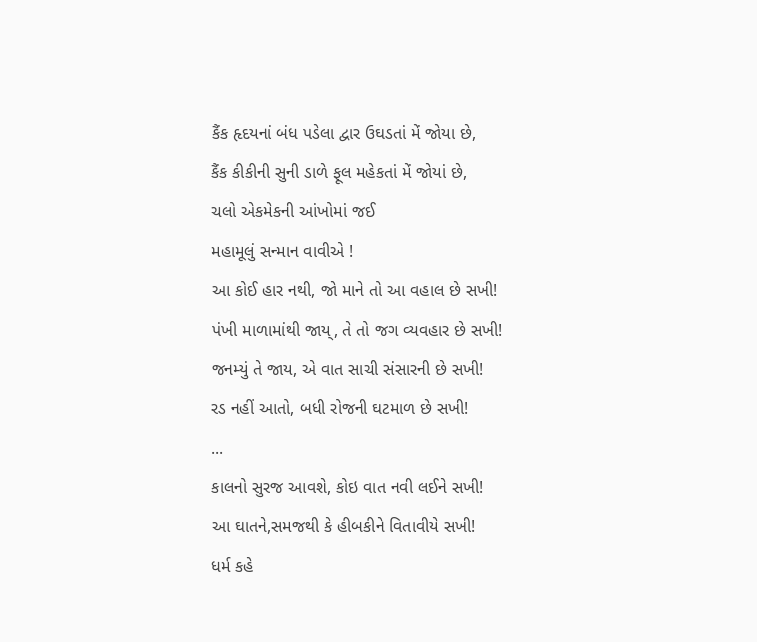કૈંક હૃદયનાં બંધ પડેલા દ્વાર ઉઘડતાં મેં જોયા છે,
કૈંક કીકીની સુની ડાળે ફૂલ મહેકતાં મેં જોયાં છે,
ચલો એકમેકની આંખોમાં જઈ
મહામૂલું સન્માન વાવીએ !
આ કોઈ હાર નથી, જો માને તો આ વહાલ છે સખી!
પંખી માળામાંથી જાય્, તે તો જગ વ્યવહાર છે સખી!
જનમ્યું તે જાય, એ વાત સાચી સંસારની છે સખી!
રડ નહીં આતો, બધી રોજની ઘટમાળ છે સખી!
...
કાલનો સુરજ આવશે, કોઇ વાત નવી લઈને સખી!
આ ઘાતને,સમજથી કે હીબકીને વિતાવીયે સખી!
ધર્મ કહે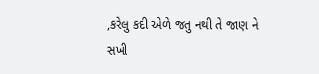,કરેલુ કદી એળે જતુ નથી તે જાણ ને સખી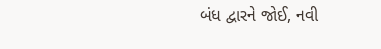બંધ દ્વારને જોઈ, નવી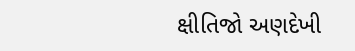ક્ષીતિજો અણદેખી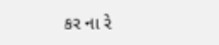કર ના રે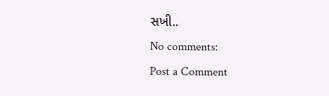સખી..
No comments:
Post a Comment